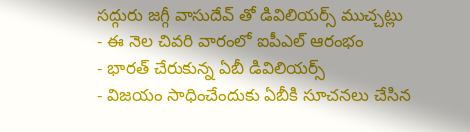సద్గురు జగ్గీ వాసుదేవ్ తో డివిలియర్స్ ముచ్చట్లు
- ఈ నెల చివరి వారంలో ఐపీఎల్ ఆరంభం
- భారత్ చేరుకున్న ఏబీ డివిలియర్స్
- విజయం సాధించేందుకు ఏబీకి సూచనలు చేసిన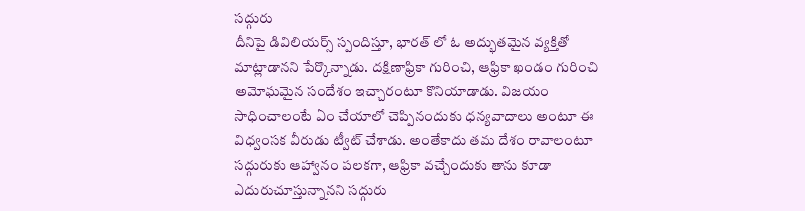సద్గురు
దీనిపై డివిలియర్స్ స్పందిస్తూ, భారత్ లో ఓ అద్భుతమైన వ్యక్తితో మాట్లాడానని పేర్కొన్నాడు. దక్షిణాఫ్రికా గురించి, ఆఫ్రికా ఖండం గురించి అమోఘమైన సందేశం ఇచ్చారంటూ కొనియాడాడు. విజయం సాధించాలంటే ఏం చేయాలో చెప్పినందుకు ధన్యవాదాలు అంటూ ఈ విధ్వంసక వీరుడు ట్వీట్ చేశాడు. అంతేకాదు తమ దేశం రావాలంటూ సద్గురుకు ఆహ్వానం పలకగా, ఆఫ్రికా వచ్చేందుకు తాను కూడా ఎదురుచూస్తున్నానని సద్గురు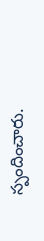స్పందించారు.